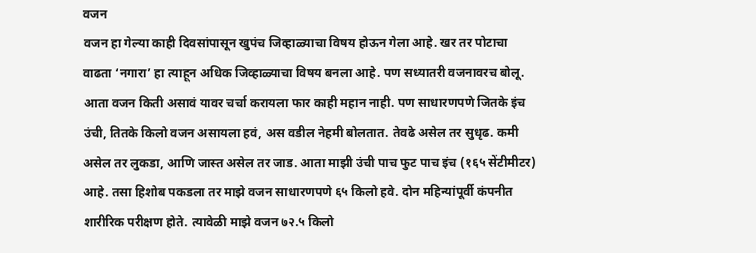वजन
वजन हा गेल्या काही दिवसांपासून खुपंच जिव्हाळ्याचा विषय होऊन गेला आहे. खर तर पोटाचा वाढता ‘नगारा’ हा त्याहून अधिक जिव्हाळ्याचा विषय बनला आहे. पण सध्यातरी वजनावरच बोलू. आता वजन किती असावं यावर चर्चा करायला फार काही महान नाही. पण साधारणपणे जितके इंच उंची, तितके किलो वजन असायला हवं, अस वडील नेहमी बोलतात. तेवढे असेल तर सुधृढ. कमी असेल तर लुकडा, आणि जास्त असेल तर जाड. आता माझी उंची पाच फुट पाच इंच (१६५ सेंटीमीटर) आहे. तसा हिशोब पकडला तर माझे वजन साधारणपणे ६५ किलो हवे. दोन महिन्यांपूर्वी कंपनीत शारीरिक परीक्षण होते. त्यावेळी माझे वजन ७२.५ किलो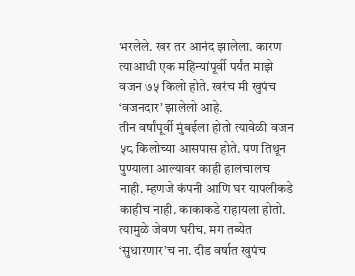भरलेले. खर तर आनंद झालेला. कारण त्याआधी एक महिन्यांपूर्वी पर्यंत माझे वजन ७५ किलो होते. खरंच मी खुपंच ‘वजनदार’ झालेलो आहे.
तीन वर्षांपूर्वी मुंबईला होतो त्यावेळी वजन ५८ किलोच्या आसपास होते. पण तिथून पुण्याला आल्यावर काही हालचालच नाही. म्हणजे कंपनी आणि घर यापलीकडे काहीच नाही. काकाकडे राहायला होतो. त्यामुळे जेवण घरीच. मग तब्येत ‘सुधारणार’च ना. दीड वर्षात खुपंच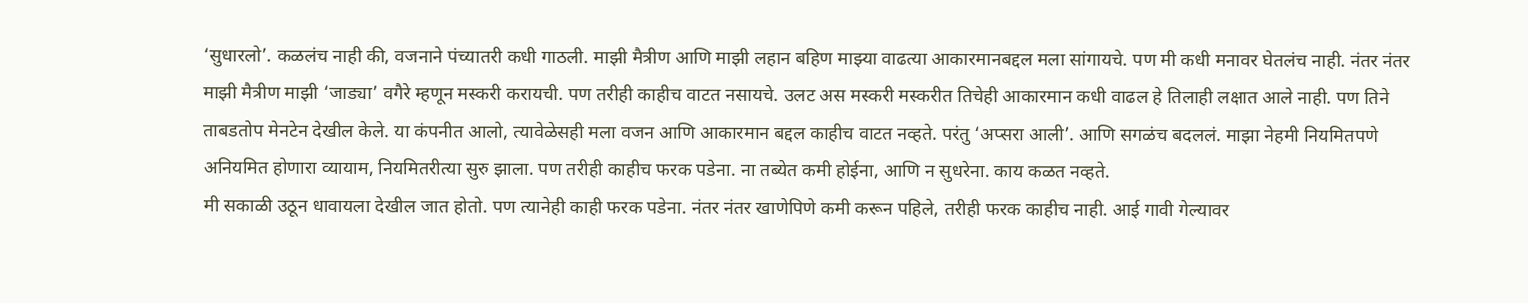‘सुधारलो’. कळलंच नाही की, वजनाने पंच्यातरी कधी गाठली. माझी मैत्रीण आणि माझी लहान बहिण माझ्या वाढत्या आकारमानबद्दल मला सांगायचे. पण मी कधी मनावर घेतलंच नाही. नंतर नंतर माझी मैत्रीण माझी ‘जाड्या’ वगैरे म्हणून मस्करी करायची. पण तरीही काहीच वाटत नसायचे. उलट अस मस्करी मस्करीत तिचेही आकारमान कधी वाढल हे तिलाही लक्षात आले नाही. पण तिने ताबडतोप मेनटेन देखील केले. या कंपनीत आलो, त्यावेळेसही मला वजन आणि आकारमान बद्दल काहीच वाटत नव्हते. परंतु ‘अप्सरा आली’. आणि सगळंच बदललं. माझा नेहमी नियमितपणे अनियमित होणारा व्यायाम, नियमितरीत्या सुरु झाला. पण तरीही काहीच फरक पडेना. ना तब्येत कमी होईना, आणि न सुधरेना. काय कळत नव्हते.
मी सकाळी उठून धावायला देखील जात होतो. पण त्यानेही काही फरक पडेना. नंतर नंतर खाणेपिणे कमी करून पहिले, तरीही फरक काहीच नाही. आई गावी गेल्यावर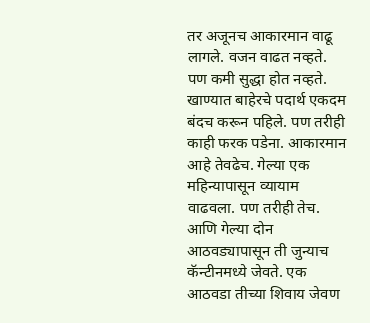तर अजूनच आकारमान वाढू लागले. वजन वाढत नव्हते. पण कमी सुद्धा होत नव्हते. खाण्यात बाहेरचे पदार्थ एकदम बंदच करून पहिले. पण तरीही काही फरक पडेना. आकारमान आहे तेवढेच. गेल्या एक महिन्यापासून व्यायाम वाढवला. पण तरीही तेच. आणि गेल्या दोन आठवड्यापासून ती जुन्याच कॅन्टीनमध्ये जेवते. एक आठवडा तीच्या शिवाय जेवण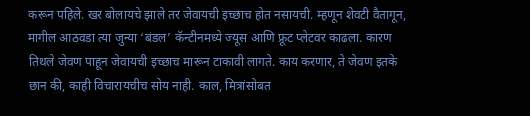करून पहिले. खर बोलायचे झाले तर जेवायची इच्छाच होत नसायची. म्हणून शेवटी वैतागून, मागील आठवडा त्या जुन्या ‘बंडल’ कॅन्टीनमध्ये ज्यूस आणि फ्रूट प्लेटवर काढला. कारण तिथले जेवण पाहून जेवायची इच्छाच मारून टाकावी लागते. काय करणार, ते जेवण इतके छान की, काही विचारायचीच सोय नाही. काल, मित्रांसोबत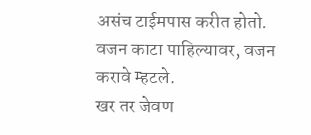असंच टाईमपास करीत होतो. वजन काटा पाहिल्यावर, वजन करावे म्हटले.
खर तर जेवण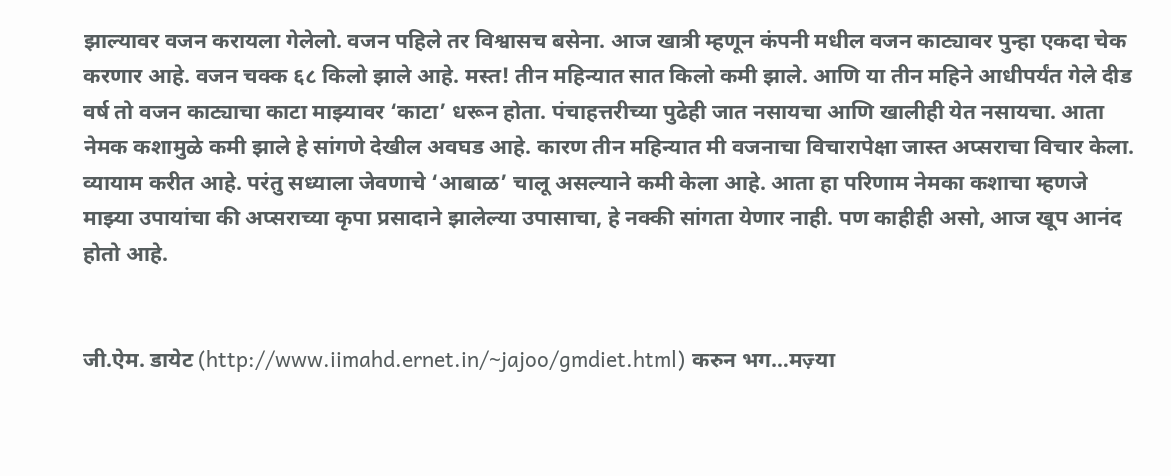झाल्यावर वजन करायला गेलेलो. वजन पहिले तर विश्वासच बसेना. आज खात्री म्हणून कंपनी मधील वजन काट्यावर पुन्हा एकदा चेक करणार आहे. वजन चक्क ६८ किलो झाले आहे. मस्त! तीन महिन्यात सात किलो कमी झाले. आणि या तीन महिने आधीपर्यंत गेले दीड वर्ष तो वजन काट्याचा काटा माझ्यावर ‘काटा’ धरून होता. पंचाहत्तरीच्या पुढेही जात नसायचा आणि खालीही येत नसायचा. आता नेमक कशामुळे कमी झाले हे सांगणे देखील अवघड आहे. कारण तीन महिन्यात मी वजनाचा विचारापेक्षा जास्त अप्सराचा विचार केला. व्यायाम करीत आहे. परंतु सध्याला जेवणाचे ‘आबाळ’ चालू असल्याने कमी केला आहे. आता हा परिणाम नेमका कशाचा म्हणजे माझ्या उपायांचा की अप्सराच्या कृपा प्रसादाने झालेल्या उपासाचा, हे नक्की सांगता येणार नाही. पण काहीही असो, आज खूप आनंद होतो आहे.


जी.ऐम. डायेट (http://www.iimahd.ernet.in/~jajoo/gmdiet.html) करुन भग…मज़्या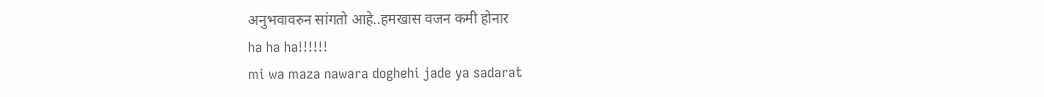अनुभवावरुन सांगतो आहे..हमखास वजन कमी होनार
ha ha ha!!!!!!
mi wa maza nawara doghehi jade ya sadarat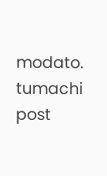modato.
tumachi post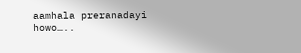aamhala preranadayi howo…..